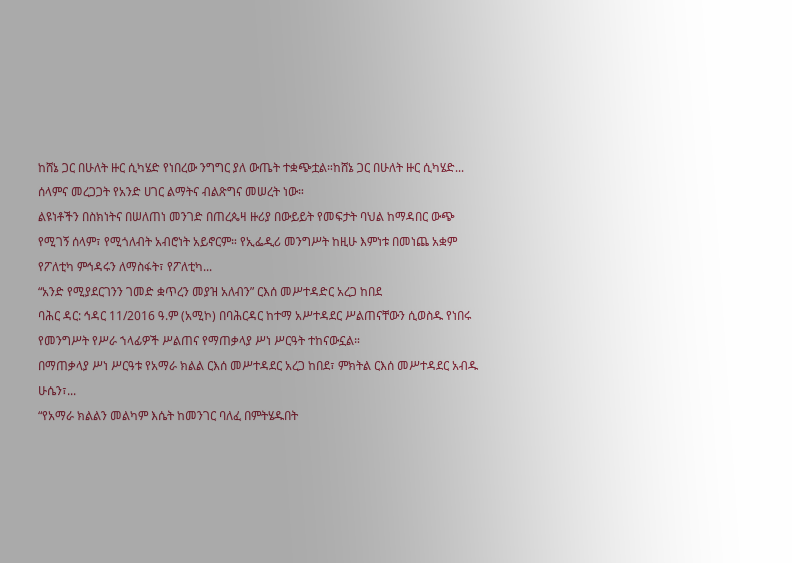ከሸኔ ጋር በሁለት ዙር ሲካሄድ የነበረው ንግግር ያለ ውጤት ተቋጭቷል።ከሸኔ ጋር በሁለት ዙር ሲካሄድ...
ሰላምና መረጋጋት የአንድ ሀገር ልማትና ብልጽግና መሠረት ነው።
ልዩነቶችን በስክነትና በሠለጠነ መንገድ በጠረጴዛ ዙሪያ በውይይት የመፍታት ባህል ከማዳበር ውጭ የሚገኝ ሰላም፣ የሚጎለብት አብሮነት አይኖርም። የኢፌዲሪ መንግሥት ከዚሁ እምነቱ በመነጨ አቋም የፖለቲካ ምኅዳሩን ለማስፋት፣ የፖለቲካ...
“አንድ የሚያደርገንን ገመድ ቋጥረን መያዝ አለብን” ርእሰ መሥተዳድር አረጋ ከበደ
ባሕር ዳር: ኅዳር 11/2016 ዓ.ም (አሚኮ) በባሕርዳር ከተማ አሥተዳደር ሥልጠናቸውን ሲወስዱ የነበሩ የመንግሥት የሥራ ኀላፊዎች ሥልጠና የማጠቃላያ ሥነ ሥርዓት ተከናውኗል።
በማጠቃላያ ሥነ ሥርዓቱ የአማራ ክልል ርእሰ መሥተዳደር አረጋ ከበደ፣ ምክትል ርእሰ መሥተዳደር አብዱ ሁሴን፣...
“የአማራ ክልልን መልካም እሴት ከመንገር ባለፈ በምትሄዱበት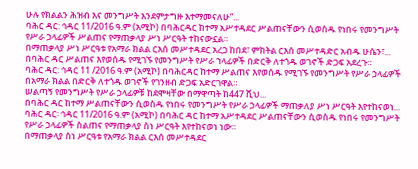ሁሉ የክልልን ሕዝብ እና መንግሥት እንደምታግዙ እተማመናለሁ”...
ባሕር ዳር: ኅዳር 11/2016 ዓ.ም (አሚኮ) በባሕርዳር ከተማ አሥተዳደር ሥልጠናቸውን ሲወስዱ የነበሩ የመንግሥት የሥራ ኃላፊዎች ሥልጠና የማጠቃላያ ሥነ ሥርዓት ተከናውኗል።
በማጠቃላያ ሥነ ሥርዓቱ የአማራ ክልል ርእሰ መሥተዳደር አረጋ ከበደ፣ ምክትል ርእሰ መሥተዳድር አብዱ ሁሴን፣...
በባሕር ዳር ሥልጠና እየወሰዱ የሚገኙ የመንግሥት የሥራ ኀላፊዎች በድርቅ ለተጎዱ ወገኖች ድጋፍ አደረጉ።
ባሕር ዳር: ኅዳር 11 /2016 ዓ.ም (አሚኮ) በባሕርዳር ከተማ ሥልጠና እየወሰዱ የሚገኙ የመንግሥት የሥራ ኃላፊዎች በአማራ ክልል በድርቅ ለተጎዱ ወገኖች የገንዘብ ድጋፍ አድርገዋል።
ሠልጣኝ የመንግሥት የሥራ ኃላፊዎቹ ከደሞዛቸው በማዋጣት ከ447 ሺህ...
በባሕር ዳር ከተማ ሥልጠናቸውን ሲወስዱ የነበሩ የመንግሥት የሥራ ኃላፊዎች ማጠቃለያ ሥነ ሥርዓት እየተከናወነ...
ባሕር ዳር፡ ኅዳር 11/2016 ዓ.ም (አሚኮ) በባሕር ዳር ከተማ አሥተዳደር ሥልጠናቸውን ሲወስዱ የነበሩ የመንግሥት የሥራ ኃላፊዎች ስልጠና የማጠቃላያ ስነ ሥርዓት እየተከናወነ ነው።
በማጠቃላያ ስነ ሥርዓቱ የአማራ ክልል ርእሰ መሥተዳደር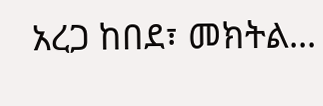አረጋ ከበደ፣ መክትል...